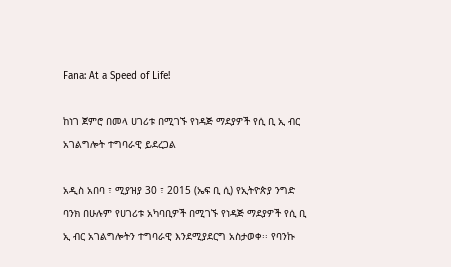Fana: At a Speed of Life!

ከነገ ጀምሮ በመላ ሀገሪቱ በሚገኙ የነዳጅ ማደያዎች የሲ ቢ ኢ ብር አገልግሎት ተግባራዊ ይደረጋል

አዲስ አበባ ፣ ሚያዝያ 30 ፣ 2015 (ኤፍ ቢ ሲ) የኢትዮጵያ ንግድ ባንክ በሁሉም የሀገሪቱ አካባቢዎች በሚገኙ የነዳጅ ማደያዎች የሲ ቢ ኢ ብር አገልግሎትን ተግባራዊ እንደሚያደርግ አስታወቀ፡፡ የባንኩ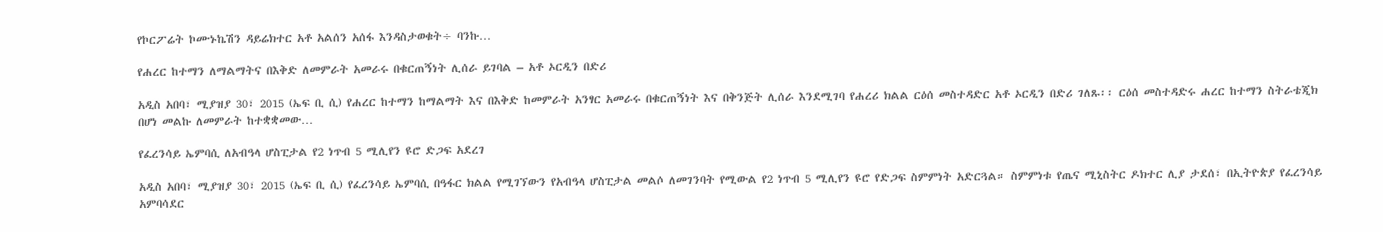የኮርፖሬት ኮሙኑኬሽን ዳይሬክተር አቶ አልሰን አሰፋ እንዳስታወቁት÷ ባንኩ…

የሐረር ከተማን ለማልማትና በእቅድ ለመምራት አመራሩ በቁርጠኝነት ሊሰራ ይገባል – አቶ ኦርዲን በድሪ

አዲስ አበባ፣ ሚያዝያ 30፣ 2015 (ኤፍ ቢ ሲ) የሐረር ከተማን ከማልማት እና በእቅድ ከመምራት አንፃር አመራሩ በቁርጠኝነት እና በቅንጅት ሊሰራ እንደሚገባ የሐረሪ ክልል ርዕሰ መስተዳድር አቶ ኦርዲን በድሪ ገለጹ፡፡ ርዕሰ መስተዳድሩ ሐረር ከተማን ስትራቴጂክ በሆነ መልኩ ለመምራት ከተቋቋመው…

የፈረንሳይ ኤምባሲ ለአብዓላ ሆስፒታል የ2 ነጥብ 5 ሚሊየን ዩሮ ድጋፍ አደረገ

አዲስ አበባ፣ ሚያዝያ 30፣ 2015 (ኤፍ ቢ ሲ) የፈረንሳይ ኤምባሲ በዓፋር ክልል የሚገኘውን የአብዓላ ሆስፒታል መልሶ ለመገንባት የሚውል የ2 ነጥብ 5 ሚሊየን ዩሮ የድጋፍ ስምምነት አድርጓል። ስምምነቱ የጤና ሚኒስትር ዶክተር ሊያ ታደሰ፣ በኢትዮጵያ የፈረንሳይ አምባሳደር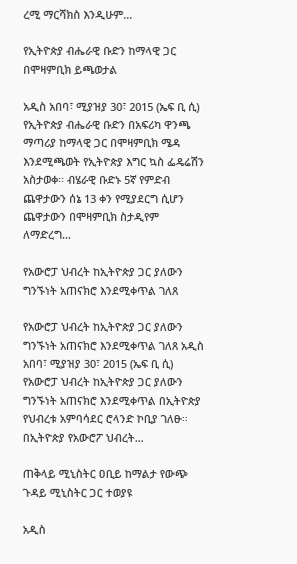ረሚ ማርሻክስ እንዲሁም…

የኢትዮጵያ ብሔራዊ ቡድን ከማላዊ ጋር በሞዛምቢክ ይጫወታል

አዲስ አበባ፣ ሚያዝያ 30፣ 2015 (ኤፍ ቢ ሲ) የኢትዮጵያ ብሔራዊ ቡድን በአፍሪካ ዋንጫ ማጣሪያ ከማላዊ ጋር በሞዛምቢክ ሜዳ እንደሚጫወት የኢትዮጵያ እግር ኳስ ፌዴሬሽን አስታወቀ፡፡ ብሄራዊ ቡድኑ 5ኛ የምድብ ጨዋታውን ሰኔ 13 ቀን የሚያደርግ ሲሆን ጨዋታውን በሞዛምቢክ ስታዲየም ለማድረግ…

የአውሮፓ ህብረት ከኢትዮጵያ ጋር ያለውን ግንኙነት አጠናክሮ እንደሚቀጥል ገለጸ

የአውሮፓ ህብረት ከኢትዮጵያ ጋር ያለውን ግንኙነት አጠናክሮ እንደሚቀጥል ገለጸ አዲስ አበባ፣ ሚያዝያ 30፣ 2015 (ኤፍ ቢ ሲ) የአውሮፓ ህብረት ከኢትዮጵያ ጋር ያለውን ግንኙነት አጠናክሮ እንደሚቀጥል በኢትዮጵያ የህብረቱ አምባሳደር ሮላንድ ኮቢያ ገለፁ፡፡ በኢትዮጵያ የአውሮፖ ህብረት…

ጠቅላይ ሚኒስትር ዐቢይ ከማልታ የውጭ ጉዳይ ሚኒስትር ጋር ተወያዩ

አዲስ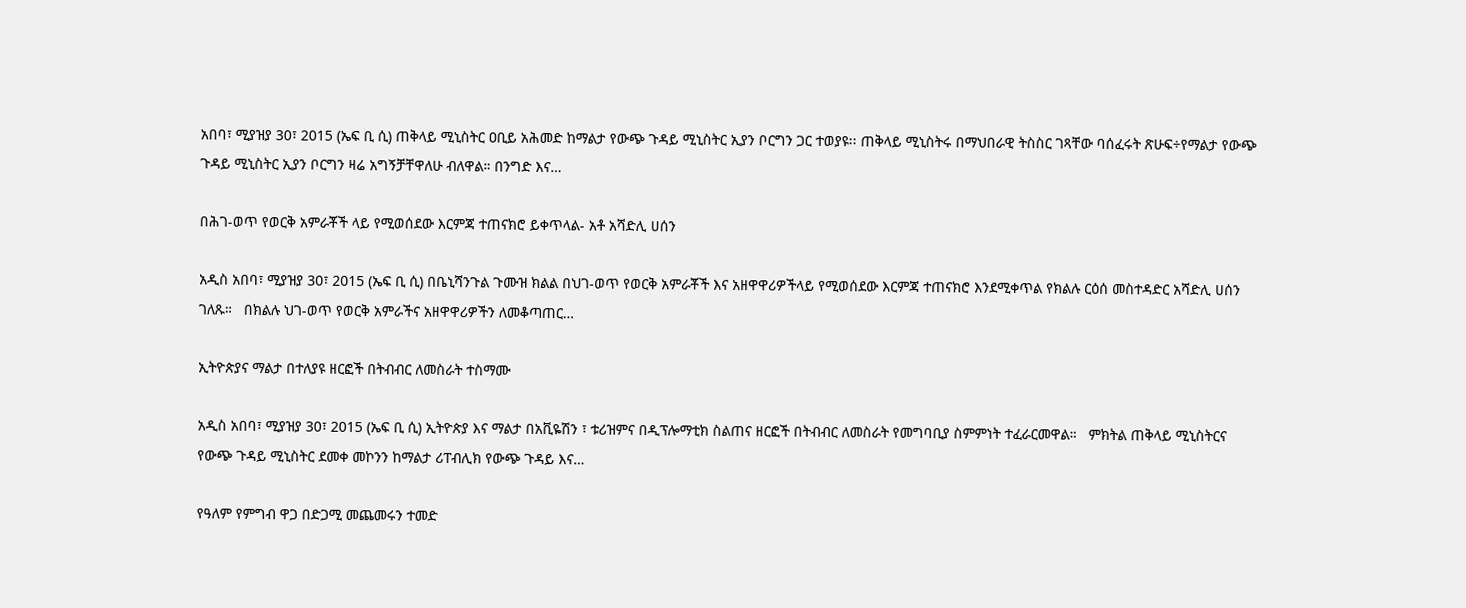አበባ፣ ሚያዝያ 30፣ 2015 (ኤፍ ቢ ሲ) ጠቅላይ ሚኒስትር ዐቢይ አሕመድ ከማልታ የውጭ ጉዳይ ሚኒስትር ኢያን ቦርግን ጋር ተወያዩ፡፡ ጠቅላይ ሚኒስትሩ በማህበራዊ ትስስር ገጻቸው ባሰፈሩት ጽሁፍ÷የማልታ የውጭ ጉዳይ ሚኒስትር ኢያን ቦርግን ዛሬ አግኝቻቸዋለሁ ብለዋል። በንግድ እና…

በሕገ-ወጥ የወርቅ አምራቾች ላይ የሚወሰደው እርምጃ ተጠናክሮ ይቀጥላል- አቶ አሻድሊ ሀሰን

አዲስ አበባ፣ ሚያዝያ 30፣ 2015 (ኤፍ ቢ ሲ) በቤኒሻንጉል ጉሙዝ ክልል በህገ-ወጥ የወርቅ አምራቾች እና አዘዋዋሪዎችላይ የሚወሰደው እርምጃ ተጠናክሮ እንደሚቀጥል የክልሉ ርዕሰ መስተዳድር አሻድሊ ሀሰን ገለጹ።   በክልሉ ህገ-ወጥ የወርቅ አምራችና አዘዋዋሪዎችን ለመቆጣጠር…

ኢትዮጵያና ማልታ በተለያዩ ዘርፎች በትብብር ለመስራት ተስማሙ

አዲስ አበባ፣ ሚያዝያ 30፣ 2015 (ኤፍ ቢ ሲ) ኢትዮጵያ እና ማልታ በአቪዬሽን ፣ ቱሪዝምና በዲፕሎማቲክ ስልጠና ዘርፎች በትብብር ለመስራት የመግባቢያ ስምምነት ተፈራርመዋል።   ምክትል ጠቅላይ ሚኒስትርና የውጭ ጉዳይ ሚኒስትር ደመቀ መኮንን ከማልታ ሪፐብሊክ የውጭ ጉዳይ እና…

የዓለም የምግብ ዋጋ በድጋሚ መጨመሩን ተመድ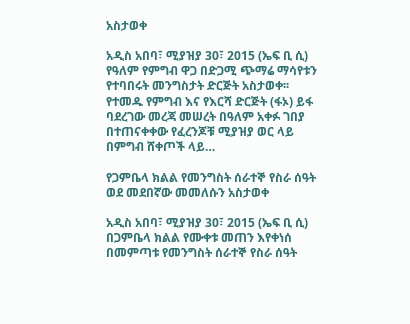አስታወቀ

አዲስ አበባ፣ ሚያዝያ 30፣ 2015 (ኤፍ ቢ ሲ) የዓለም የምግብ ዋጋ በድጋሚ ጭማሬ ማሳየቱን የተባበሩት መንግስታት ድርጅት አስታወቀ፡፡ የተመዱ የምግብ እና የእርሻ ድርጅት (ፋኦ) ይፋ ባደረገው መረጃ መሠረት በዓለም አቀፉ ገበያ በተጠናቀቀው የፈረንጆቹ ሚያዝያ ወር ላይ በምግብ ሸቀጦች ላይ…

የጋምቤላ ክልል የመንግስት ሰራተኞ የስራ ሰዓት ወደ መደበኛው መመለሱን አስታወቀ

አዲስ አበባ፣ ሚያዝያ 30፣ 2015 (ኤፍ ቢ ሲ) በጋምቤላ ክልል የሙቀቱ መጠን እየቀነሰ በመምጣቱ የመንግስት ሰራተኞ የስራ ሰዓት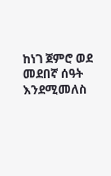ከነገ ጀምሮ ወደ መደበኛ ሰዓት እንደሚመለስ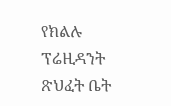የክልሉ ፕሬዚዳንት ጽህፈት ቤት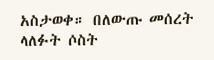አስታወቀ። በለውጡ መሰረት ላለፉት ሶስት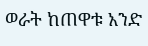ወራት ከጠዋቱ አንድ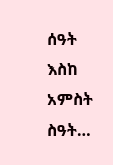ሰዓት እስከ አምስት ስዓት…